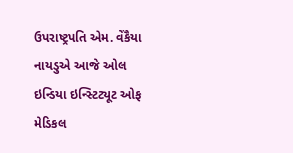ઉપરાષ્ટ્રપતિ એમ. વેંકૈયા નાયડુએ આજે ઓલ ઇન્ડિયા ઇન્સ્ટિટ્યૂટ ઓફ મેડિકલ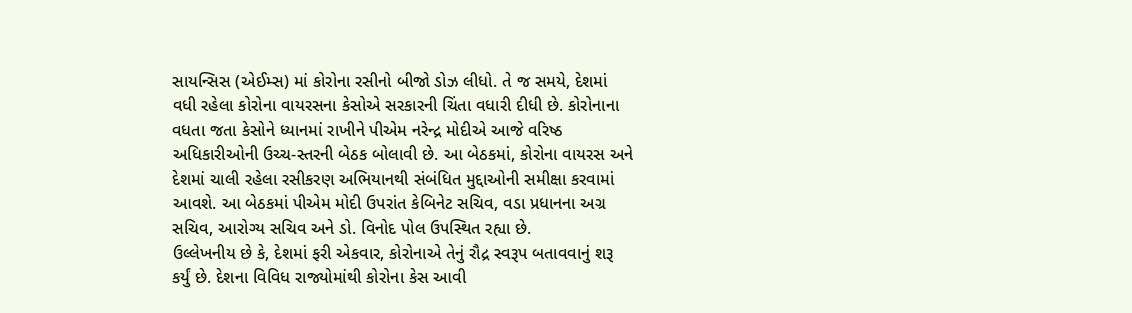સાયન્સિસ (એઈમ્સ) માં કોરોના રસીનો બીજો ડોઝ લીધો. તે જ સમયે, દેશમાં વધી રહેલા કોરોના વાયરસના કેસોએ સરકારની ચિંતા વધારી દીધી છે. કોરોનાના વધતા જતા કેસોને ધ્યાનમાં રાખીને પીએમ નરેન્દ્ર મોદીએ આજે વરિષ્ઠ અધિકારીઓની ઉચ્ચ-સ્તરની બેઠક બોલાવી છે. આ બેઠકમાં, કોરોના વાયરસ અને દેશમાં ચાલી રહેલા રસીકરણ અભિયાનથી સંબંધિત મુદ્દાઓની સમીક્ષા કરવામાં આવશે. આ બેઠકમાં પીએમ મોદી ઉપરાંત કેબિનેટ સચિવ, વડા પ્રધાનના અગ્ર સચિવ, આરોગ્ય સચિવ અને ડો. વિનોદ પોલ ઉપસ્થિત રહ્યા છે.
ઉલ્લેખનીય છે કે, દેશમાં ફરી એકવાર, કોરોનાએ તેનું રૌદ્ર સ્વરૂપ બતાવવાનું શરૂ કર્યું છે. દેશના વિવિધ રાજ્યોમાંથી કોરોના કેસ આવી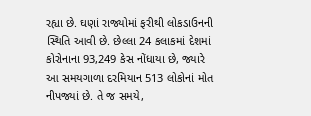રહ્યા છે. ઘણાં રાજ્યોમાં ફરીથી લોકડાઉનની સ્થિતિ આવી છે. છેલ્લા 24 કલાકમાં દેશમાં કોરોનાના 93,249 કેસ નોંધાયા છે, જ્યારે આ સમયગાળા દરમિયાન 513 લોકોનાં મોત નીપજ્યાં છે. તે જ સમયે,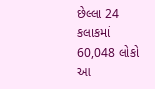છેલ્લા 24 કલાકમાં 60,048 લોકો આ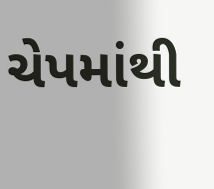ચેપમાંથી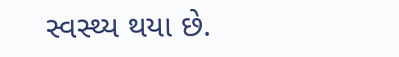સ્વસ્થ્ય થયા છે.